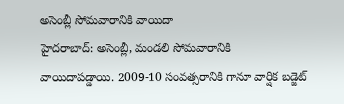అసెంబ్లీ సోమవారానికి వాయిదా
హైదరాబాద్: అసెంబ్లీ, మండలి సోమవారానికి వాయిదాపడ్డాయి. 2009-10 సంవత్సరానికి గానూ వార్షిక బడ్జెట్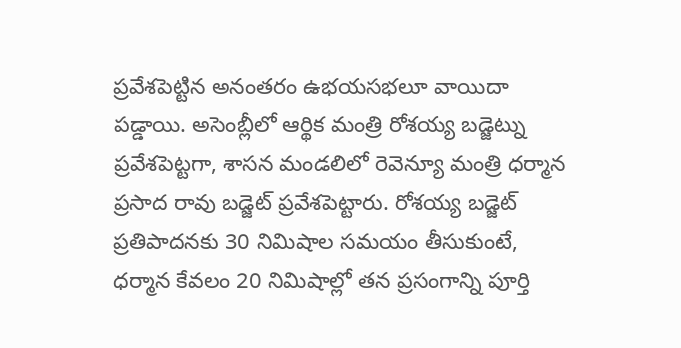ప్రవేశపెట్టిన అనంతరం ఉభయసభలూ వాయిదా పడ్డాయి. అసెంబ్లీలో ఆర్థిక మంత్రి రోశయ్య బడ్జెట్ను ప్రవేశపెట్టగా, శాసన మండలిలో రెవెన్యూ మంత్రి ధర్మాన ప్రసాద రావు బడ్జెట్ ప్రవేశపెట్టారు. రోశయ్య బడ్జెట్ ప్రతిపాదనకు 30 నిమిషాల సమయం తీసుకుంటే, ధర్మాన కేవలం 20 నిమిషాల్లో తన ప్రసంగాన్ని పూర్తి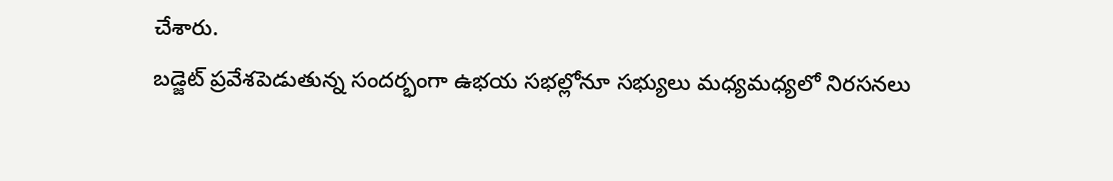చేశారు.
బడ్జెట్ ప్రవేశపెడుతున్న సందర్భంగా ఉభయ సభల్లోనూ సభ్యులు మధ్యమధ్యలో నిరసనలు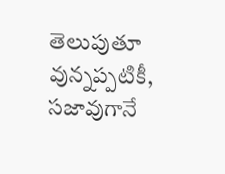తెలుపుతూ వున్నప్పటికీ, సజావుగానే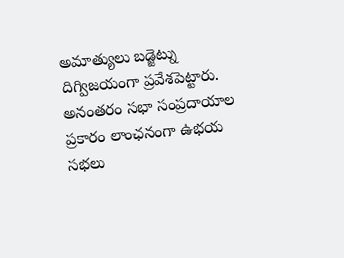అమాత్యులు బడ్జెట్ను దిగ్విజయంగా ప్రవేశపెట్టారు. అనంతరం సభా సంప్రదాయాల ప్రకారం లాంఛనంగా ఉభయ సభలు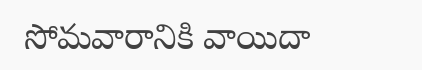సోమవారానికి వాయిదా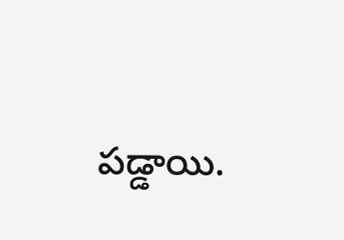పడ్డాయి.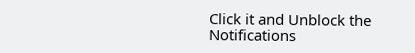Click it and Unblock the Notifications